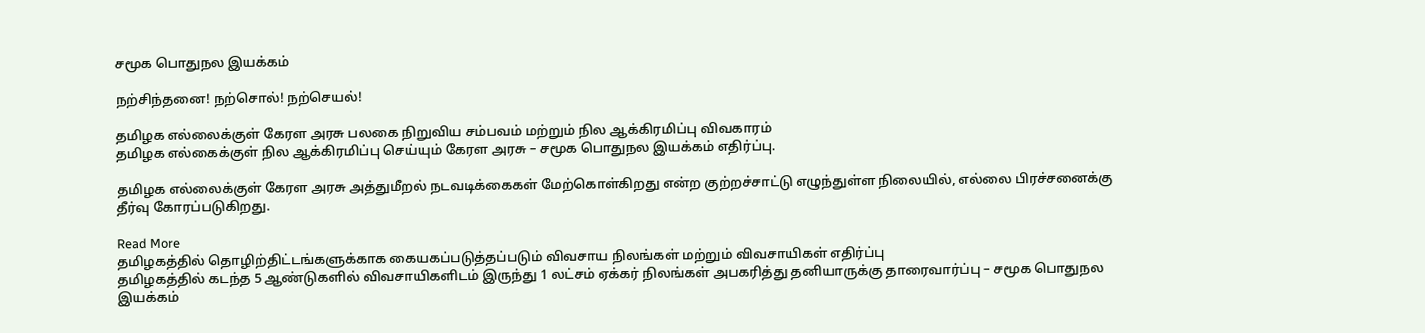சமூக பொதுநல இயக்கம்

நற்சிந்தனை! நற்சொல்! நற்செயல்!

தமிழக எல்லைக்குள் கேரள அரசு பலகை நிறுவிய சம்பவம் மற்றும் நில ஆக்கிரமிப்பு விவகாரம்
தமிழக எல்கைக்குள் நில ஆக்கிரமிப்பு செய்யும் கேரள அரசு – சமூக பொதுநல இயக்கம் எதிர்ப்பு.

தமிழக எல்லைக்குள் கேரள அரசு அத்துமீறல் நடவடிக்கைகள் மேற்கொள்கிறது என்ற குற்றச்சாட்டு எழுந்துள்ள நிலையில், எல்லை பிரச்சனைக்கு தீர்வு கோரப்படுகிறது.

Read More
தமிழகத்தில் தொழிற்திட்டங்களுக்காக கையகப்படுத்தப்படும் விவசாய நிலங்கள் மற்றும் விவசாயிகள் எதிர்ப்பு
தமிழகத்தில் கடந்த 5 ஆண்டுகளில் விவசாயிகளிடம் இருந்து 1 லட்சம் ஏக்கர் நிலங்கள் அபகரித்து தனியாருக்கு தாரைவார்ப்பு – சமூக பொதுநல இயக்கம்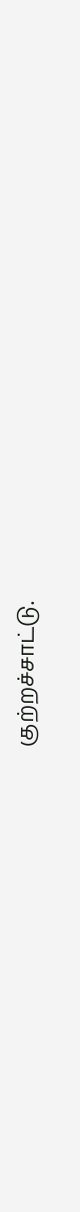குற்றச்சாட்டு.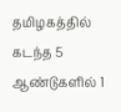தமிழகத்தில் கடந்த 5 ஆண்டுகளில் 1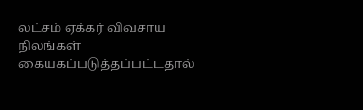லட்சம் ஏக்கர் விவசாய நிலங்கள் கையகப்படுத்தப்பட்டதால்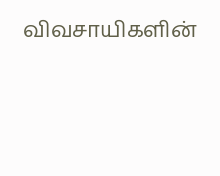விவசாயிகளின்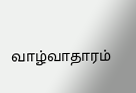வாழ்வாதாரம்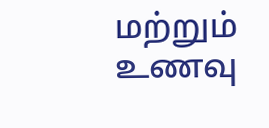மற்றும் உணவு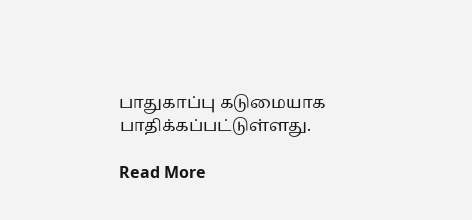பாதுகாப்பு கடுமையாக பாதிக்கப்பட்டுள்ளது.

Read More